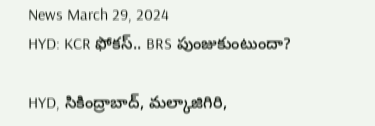News March 29, 2024
HYD: KCR ఫోకస్.. BRS పుంజుకుంటుందా?

HYD, సికింద్రాబాద్, మల్కాజిగిరి,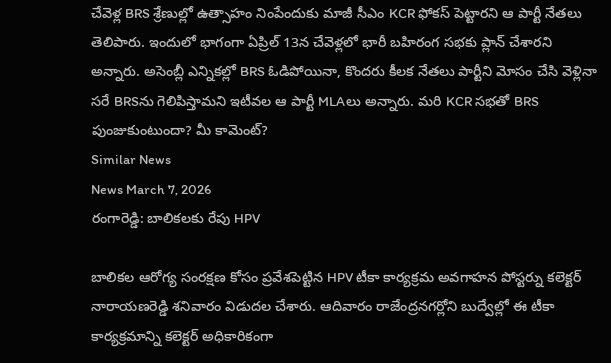చేవెళ్ల BRS శ్రేణుల్లో ఉత్సాహం నింపేందుకు మాజీ సీఎం KCR ఫోకస్ పెట్టారని ఆ పార్టీ నేతలు తెలిపారు. ఇందులో భాగంగా ఏప్రిల్ 13న చేవెళ్లలో భారీ బహిరంగ సభకు ప్లాన్ చేశారని అన్నారు. అసెంబ్లీ ఎన్నికల్లో BRS ఓడిపోయినా, కొందరు కీలక నేతలు పార్టీని మోసం చేసి వెళ్లినా సరే BRSను గెలిపిస్తామని ఇటీవల ఆ పార్టీ MLAలు అన్నారు. మరి KCR సభతో BRS పుంజుకుంటుందా? మీ కామెంట్?
Similar News
News March 7, 2026
రంగారెడ్డి: బాలికలకు రేపు HPV

బాలికల ఆరోగ్య సంరక్షణ కోసం ప్రవేశపెట్టిన HPV టీకా కార్యక్రమ అవగాహన పోస్టర్ను కలెక్టర్ నారాయణరెడ్డి శనివారం విడుదల చేశారు. ఆదివారం రాజేంద్రనగర్లోని బుద్వేల్లో ఈ టీకా కార్యక్రమాన్ని కలెక్టర్ అధికారికంగా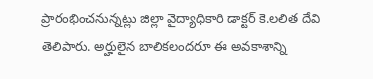ప్రారంభించనున్నట్లు జిల్లా వైద్యాధికారి డాక్టర్ కె.లలిత దేవి తెలిపారు. అర్హులైన బాలికలందరూ ఈ అవకాశాన్ని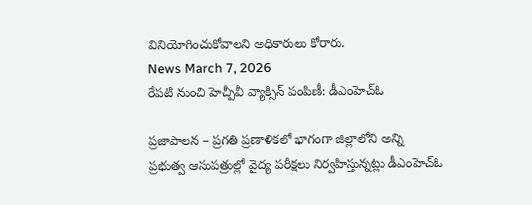వినియోగించుకోవాలని అధికారులు కోరారు.
News March 7, 2026
రేపటి నుంచి హెచ్పీవీ వ్యాక్సిన్ పంపిణీ: డీఎంహెచ్ఓ

ప్రజాపాలన – ప్రగతి ప్రణాళికలో భాగంగా జిల్లాలోని అన్ని ప్రభుత్వ ఆసుపత్రుల్లో వైద్య పరీక్షలు నిర్వహిస్తున్నట్లు డీఎంహెచ్ఓ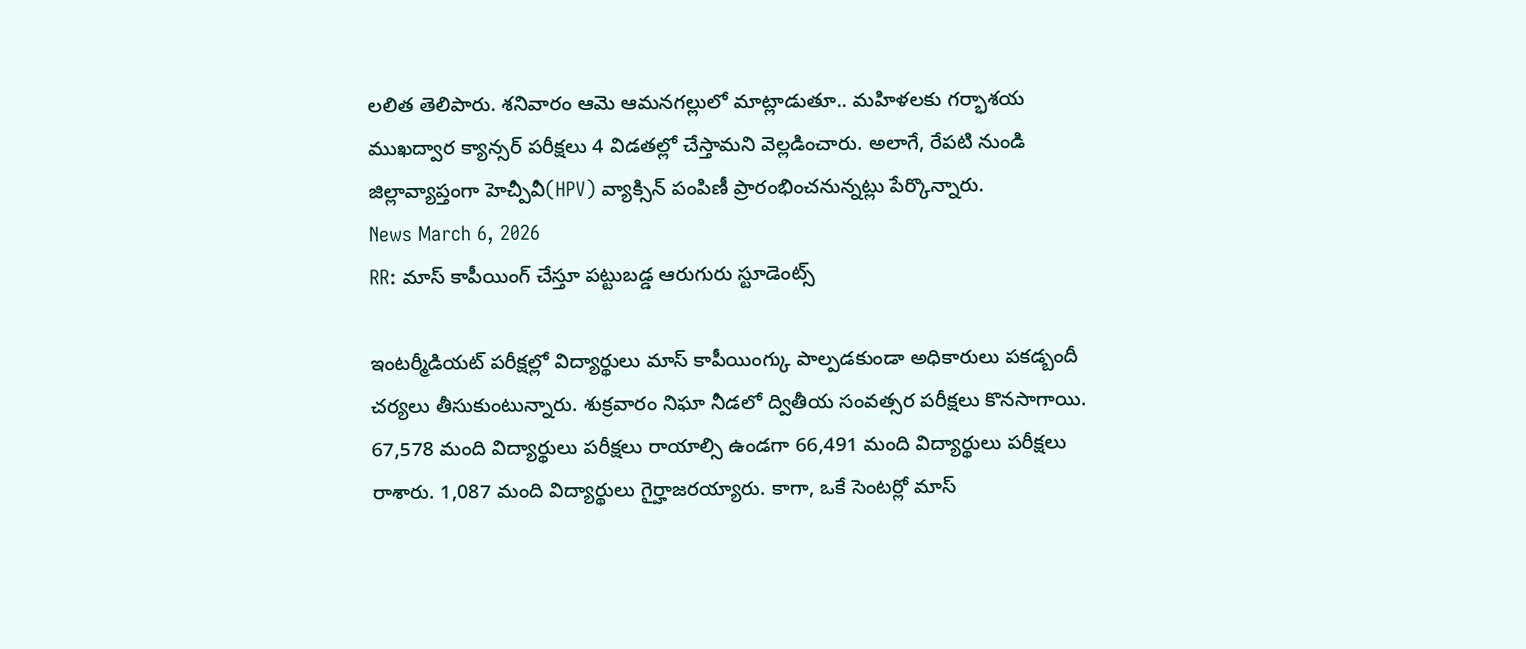లలిత తెలిపారు. శనివారం ఆమె ఆమనగల్లులో మాట్లాడుతూ.. మహిళలకు గర్భాశయ ముఖద్వార క్యాన్సర్ పరీక్షలు 4 విడతల్లో చేస్తామని వెల్లడించారు. అలాగే, రేపటి నుండి జిల్లావ్యాప్తంగా హెచ్పీవీ(HPV) వ్యాక్సిన్ పంపిణీ ప్రారంభించనున్నట్లు పేర్కొన్నారు.
News March 6, 2026
RR: మాస్ కాపీయింగ్ చేస్తూ పట్టుబడ్డ ఆరుగురు స్టూడెంట్స్

ఇంటర్మీడియట్ పరీక్షల్లో విద్యార్థులు మాస్ కాపీయింగ్కు పాల్పడకుండా అధికారులు పకడ్బందీ చర్యలు తీసుకుంటున్నారు. శుక్రవారం నిఘా నీడలో ద్వితీయ సంవత్సర పరీక్షలు కొనసాగాయి. 67,578 మంది విద్యార్థులు పరీక్షలు రాయాల్సి ఉండగా 66,491 మంది విద్యార్థులు పరీక్షలు రాశారు. 1,087 మంది విద్యార్థులు గైర్హాజరయ్యారు. కాగా, ఒకే సెంటర్లో మాస్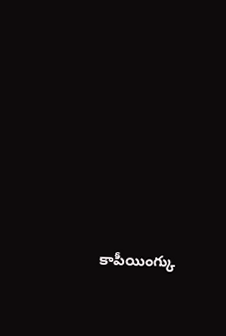కాపీయింగ్కు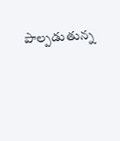పాల్పడుతున్న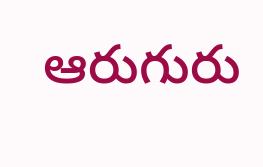ఆరుగురు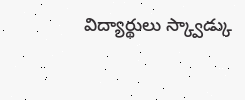విద్యార్థులు స్క్వాడ్కు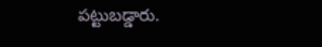పట్టుబడ్డారు.